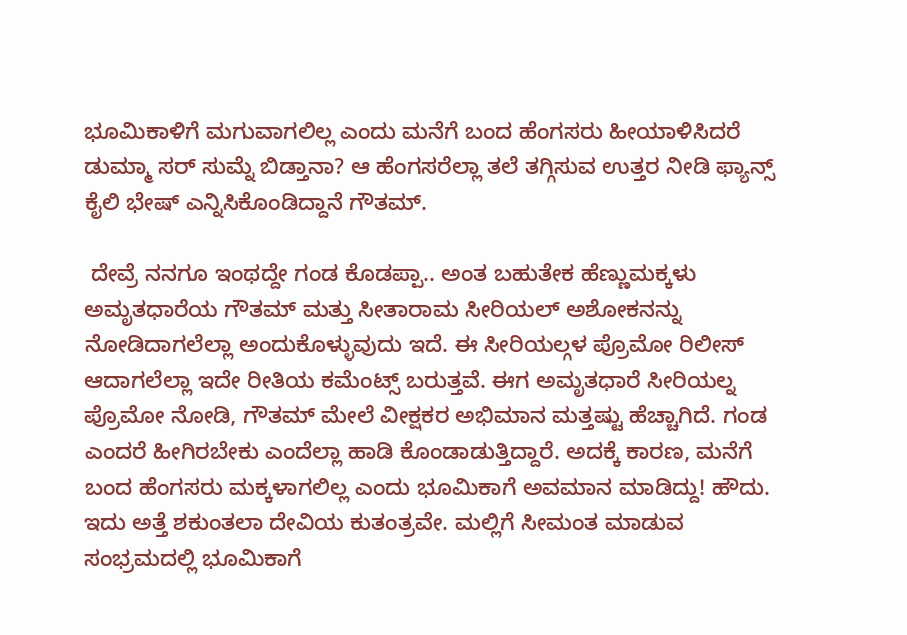ಭೂಮಿಕಾಳಿಗೆ ಮಗುವಾಗಲಿಲ್ಲ ಎಂದು ಮನೆಗೆ ಬಂದ ಹೆಂಗಸರು ಹೀಯಾಳಿಸಿದರೆ ಡುಮ್ಮಾ ಸರ್ ಸುಮ್ನೆ ಬಿಡ್ತಾನಾ? ಆ ಹೆಂಗಸರೆಲ್ಲಾ ತಲೆ ತಗ್ಗಿಸುವ ಉತ್ತರ ನೀಡಿ ಫ್ಯಾನ್ಸ್ ಕೈಲಿ ಭೇಷ್ ಎನ್ನಿಸಿಕೊಂಡಿದ್ದಾನೆ ಗೌತಮ್.

 ದೇವ್ರೆ ನನಗೂ ಇಂಥದ್ದೇ ಗಂಡ ಕೊಡಪ್ಪಾ.. ಅಂತ ಬಹುತೇಕ ಹೆಣ್ಣುಮಕ್ಕಳು ಅಮೃತಧಾರೆಯ ಗೌತಮ್ ಮತ್ತು ಸೀತಾರಾಮ ಸೀರಿಯಲ್ ಅಶೋಕನನ್ನು ನೋಡಿದಾಗಲೆಲ್ಲಾ ಅಂದುಕೊಳ್ಳುವುದು ಇದೆ. ಈ ಸೀರಿಯಲ್ಗಳ ಪ್ರೊಮೋ ರಿಲೀಸ್ ಆದಾಗಲೆಲ್ಲಾ ಇದೇ ರೀತಿಯ ಕಮೆಂಟ್ಸ್ ಬರುತ್ತವೆ. ಈಗ ಅಮೃತಧಾರೆ ಸೀರಿಯಲ್ನ ಪ್ರೊಮೋ ನೋಡಿ, ಗೌತಮ್ ಮೇಲೆ ವೀಕ್ಷಕರ ಅಭಿಮಾನ ಮತ್ತಷ್ಟು ಹೆಚ್ಚಾಗಿದೆ. ಗಂಡ ಎಂದರೆ ಹೀಗಿರಬೇಕು ಎಂದೆಲ್ಲಾ ಹಾಡಿ ಕೊಂಡಾಡುತ್ತಿದ್ದಾರೆ. ಅದಕ್ಕೆ ಕಾರಣ, ಮನೆಗೆ ಬಂದ ಹೆಂಗಸರು ಮಕ್ಕಳಾಗಲಿಲ್ಲ ಎಂದು ಭೂಮಿಕಾಗೆ ಅವಮಾನ ಮಾಡಿದ್ದು! ಹೌದು. ಇದು ಅತ್ತೆ ಶಕುಂತಲಾ ದೇವಿಯ ಕುತಂತ್ರವೇ. ಮಲ್ಲಿಗೆ ಸೀಮಂತ ಮಾಡುವ ಸಂಭ್ರಮದಲ್ಲಿ ಭೂಮಿಕಾಗೆ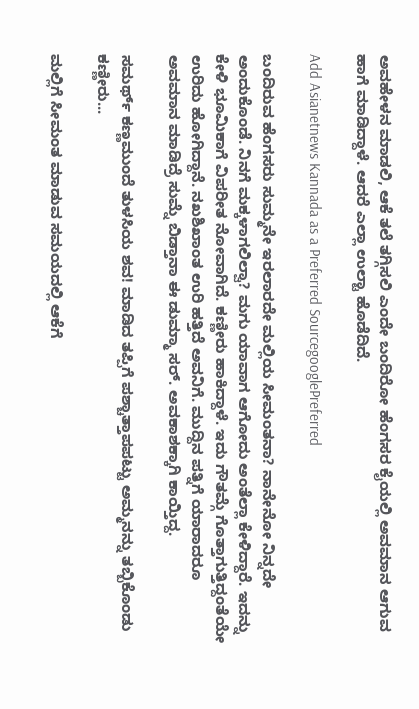ಅವಹೇಳನ ಮಾಡಲಿ, ಆಕೆ ತಲೆ ತಗ್ಗಿಸಲಿ ಎಂದೇ ಬಂದಿರೋ ಹೆಂಗಸರ ಕೈಯಲ್ಲಿ ಅವಮಾನ ಆಗುವ ಹಾಗೆ ಮಾಡಿದ್ದಾಳೆ. ಆದರೆ ಎಲ್ಲಾ ಉಲ್ಟಾ ಹೊಡೆದಿದೆ.

Add Asianetnews Kannada as a Preferred SourcegooglePreferred

ಬಂದಿರುವ ಹೆಂಗಸರು ಸುಮ್ಮನೇ ಇರಲಾರದೇ ಮಲ್ಲಿಯ ಸೀಮಂತನಾ? ನಾನೇನೋ ನಿನ್ನದೇ ಅಂದುಕೊಂಡೆ. ನಿನಗೆ ಮಕ್ಕಳಾಗಲಿಲ್ವಾ? ಮಗು ಯಾವಾಗ ಆಗೋದು ಅಂತೆಲ್ಲಾ ಕೇಳಿದ್ದಾರೆ. ಇದನ್ನು ಕೇಳಿ ಭೂಮಿಕಾಗೆ ವಿಪರೀತ ನೋವಾಗಿದೆ. ಕಣ್ಣೀರು ಹಾಕಿದ್ದಾಳೆ. ಇದು ಗೌತಮ್ಗೆ ಗೊತ್ತಾಗುತ್ತಿದ್ದಂತೆಯೇ ಉರಿದು ಹೋಗಿದ್ದಾನೆ. ನಖಶಿಖಾಂತ ಉರಿ ಹತ್ತಿದೆ ಅವನಿಗೆ. ಮುದ್ದಿನ ಪತ್ನಿಗೆ ಯಾರಾದರೂ ಅವಮಾನ ಮಾಡಿದ್ರೆ ಸುಮ್ನೆ ಬಿಡ್ತಾನಾ ಈ ಡುಮ್ಮಾ ಸರ್. ಅವಕಾಶಕ್ಕಾಗಿ ಕಾಯ್ತಿದ್ದ.

ಸಮರ್ಥ್ ಕಣ್ಣಮುಂದೆ ತುಳಸಿಯ ಶವ! ಮಾಡಿದ ತಪ್ಪಿಗೆ ಪಶ್ಚಾತ್ತಾಪಪಟ್ಟು ಅಮ್ಮನನ್ನು ತಬ್ಬಿಕೊಂಡು ಕಣ್ಣೀರು...

ಮಲ್ಲಿಗೆ ಸೀಮಂತ ಮಾಡುವ ಸಮಯದಲ್ಲಿ ಆಕೆಗೆ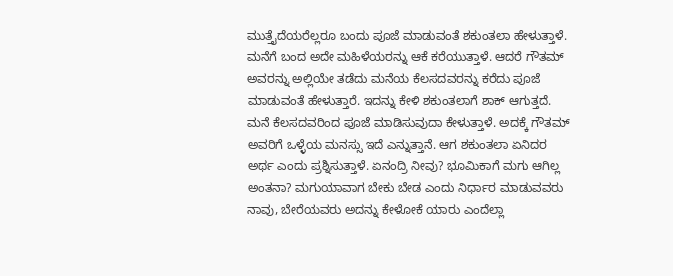ಮುತ್ತೈದೆಯರೆಲ್ಲರೂ ಬಂದು ಪೂಜೆ ಮಾಡುವಂತೆ ಶಕುಂತಲಾ ಹೇಳುತ್ತಾಳೆ. ಮನೆಗೆ ಬಂದ ಅದೇ ಮಹಿಳೆಯರನ್ನು ಆಕೆ ಕರೆಯುತ್ತಾಳೆ. ಆದರೆ ಗೌತಮ್ ಅವರನ್ನು ಅಲ್ಲಿಯೇ ತಡೆದು ಮನೆಯ ಕೆಲಸದವರನ್ನು ಕರೆದು ಪೂಜೆ ಮಾಡುವಂತೆ ಹೇಳುತ್ತಾರೆ. ಇದನ್ನು ಕೇಳಿ ಶಕುಂತಲಾಗೆ ಶಾಕ್ ಆಗುತ್ತದೆ. ಮನೆ ಕೆಲಸದವರಿಂದ ಪೂಜೆ ಮಾಡಿಸುವುದಾ ಕೇಳುತ್ತಾಳೆ. ಅದಕ್ಕೆ ಗೌತಮ್ ಅವರಿಗೆ ಒಳ್ಳೆಯ ಮನಸ್ಸು ಇದೆ ಎನ್ನುತ್ತಾನೆ. ಆಗ ಶಕುಂತಲಾ ಏನಿದರ ಅರ್ಥ ಎಂದು ಪ್ರಶ್ನಿಸುತ್ತಾಳೆ. ಏನಂದ್ರಿ ನೀವು? ಭೂಮಿಕಾಗೆ ಮಗು ಆಗಿಲ್ಲ ಅಂತನಾ? ಮಗುಯಾವಾಗ ಬೇಕು ಬೇಡ ಎಂದು ನಿರ್ಧಾರ ಮಾಡುವವರು ನಾವು, ಬೇರೆಯವರು ಅದನ್ನು ಕೇಳೋಕೆ ಯಾರು ಎಂದೆಲ್ಲಾ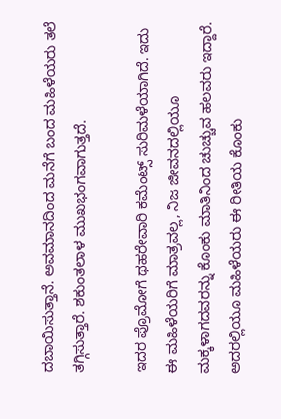ದಬಾಯಿಸುತ್ತಾನೆ. ಅವಮಾನದಿಂದ ಮನೆಗೆ ಬಂದ ಮಹಿಳೆಯರು ತಲೆ ತಗ್ಗಿಸುತ್ತಾರೆ. ಶಕುಂತಲಾಳ ಮುಖಭಂಗವಾಗುತ್ತದೆ.

ಇದರ ಪ್ರೊಮೋಗೆ ಥಹರೇವಾರಿ ಕಮೆಂಟ್ಸ್ ಸುರಿಮಳೆಯಾಗಿದೆ. ಇದು ಈ ಮಹಿಳೆಯರಿಗೆ ಮಾತ್ರವಲ್ಲ, ನಿಜ ಜೀವನದಲ್ಲಿಯೂ ಮಕ್ಕಳಾಗದವರನ್ನು ಕೊಂಕು ಮಾತಿನಿಂದ ಚುಚ್ಚುವ ಹಲವರು ಇದ್ದಾರೆ. ಅದರಲ್ಲಿಯೂ ಮಹಿಳೆಯರು ಈ ರೀತಿಯ ಕೊಂಕು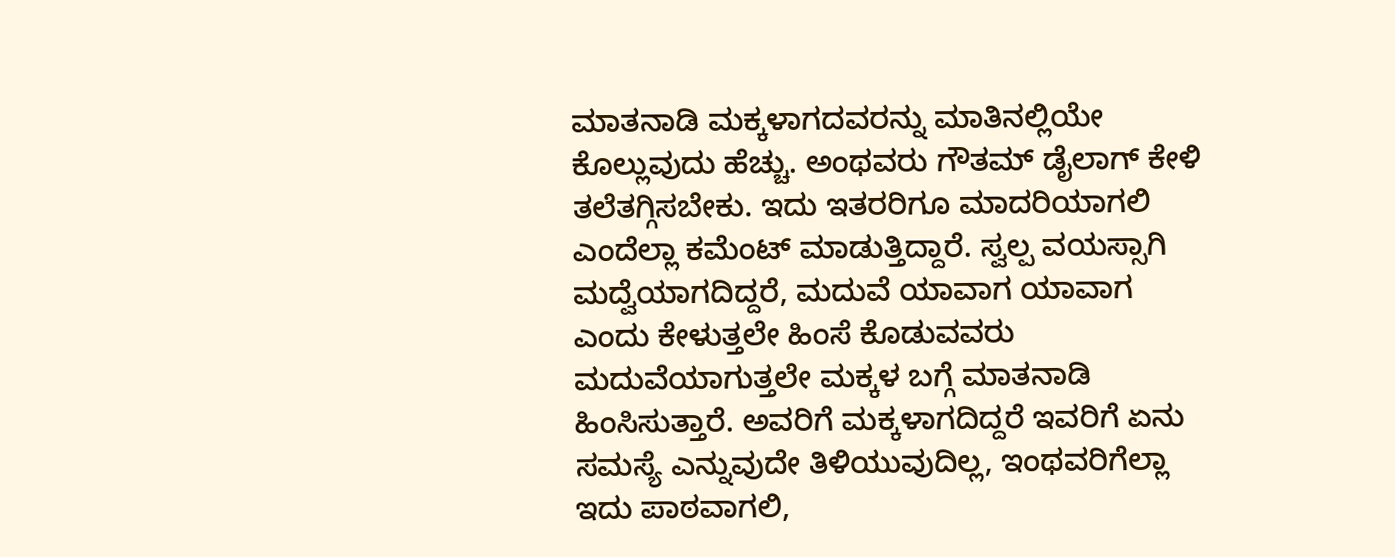ಮಾತನಾಡಿ ಮಕ್ಕಳಾಗದವರನ್ನು ಮಾತಿನಲ್ಲಿಯೇ ಕೊಲ್ಲುವುದು ಹೆಚ್ಚು. ಅಂಥವರು ಗೌತಮ್ ಡೈಲಾಗ್ ಕೇಳಿ ತಲೆತಗ್ಗಿಸಬೇಕು. ಇದು ಇತರರಿಗೂ ಮಾದರಿಯಾಗಲಿ ಎಂದೆಲ್ಲಾ ಕಮೆಂಟ್ ಮಾಡುತ್ತಿದ್ದಾರೆ. ಸ್ವಲ್ಪ ವಯಸ್ಸಾಗಿ ಮದ್ವೆಯಾಗದಿದ್ದರೆ, ಮದುವೆ ಯಾವಾಗ ಯಾವಾಗ ಎಂದು ಕೇಳುತ್ತಲೇ ಹಿಂಸೆ ಕೊಡುವವರು ಮದುವೆಯಾಗುತ್ತಲೇ ಮಕ್ಕಳ ಬಗ್ಗೆ ಮಾತನಾಡಿ ಹಿಂಸಿಸುತ್ತಾರೆ. ಅವರಿಗೆ ಮಕ್ಕಳಾಗದಿದ್ದರೆ ಇವರಿಗೆ ಏನು ಸಮಸ್ಯೆ ಎನ್ನುವುದೇ ತಿಳಿಯುವುದಿಲ್ಲ, ಇಂಥವರಿಗೆಲ್ಲಾ ಇದು ಪಾಠವಾಗಲಿ,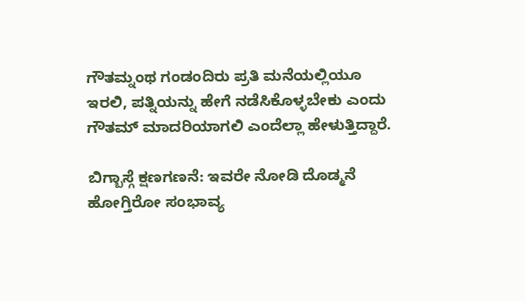ಗೌತಮ್ನಂಥ ಗಂಡಂದಿರು ಪ್ರತಿ ಮನೆಯಲ್ಲಿಯೂ ಇರಲಿ, ಪತ್ನಿಯನ್ನು ಹೇಗೆ ನಡೆಸಿಕೊಳ್ಳಬೇಕು ಎಂದು ಗೌತಮ್ ಮಾದರಿಯಾಗಲಿ ಎಂದೆಲ್ಲಾ ಹೇಳುತ್ತಿದ್ದಾರೆ.

ಬಿಗ್ಬಾಸ್ಗೆ ಕ್ಷಣಗಣನೆ: ಇವರೇ ನೋಡಿ ದೊಡ್ಮನೆ ಹೋಗ್ತಿರೋ ಸಂಭಾವ್ಯ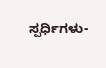ಸ್ಪರ್ಧಿಗಳು-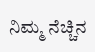ನಿಮ್ಮ ನೆಚ್ಚಿನ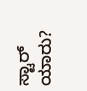ಸ್ಟಾರ್ ಯಾರು?